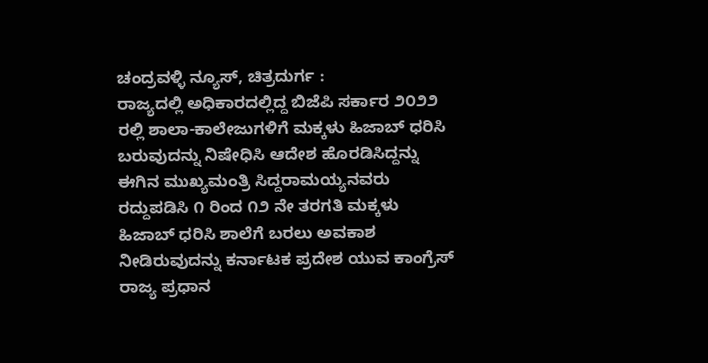ಚಂದ್ರವಳ್ಳಿ ನ್ಯೂಸ್, ಚಿತ್ರದುರ್ಗ :
ರಾಜ್ಯದಲ್ಲಿ ಅಧಿಕಾರದಲ್ಲಿದ್ದ ಬಿಜೆಪಿ ಸರ್ಕಾರ ೨೦೨೨ ರಲ್ಲಿ ಶಾಲಾ-ಕಾಲೇಜುಗಳಿಗೆ ಮಕ್ಕಳು ಹಿಜಾಬ್ ಧರಿಸಿ ಬರುವುದನ್ನು ನಿಷೇಧಿಸಿ ಆದೇಶ ಹೊರಡಿಸಿದ್ದನ್ನು ಈಗಿನ ಮುಖ್ಯಮಂತ್ರಿ ಸಿದ್ದರಾಮಯ್ಯನವರು ರದ್ದುಪಡಿಸಿ ೧ ರಿಂದ ೧೨ ನೇ ತರಗತಿ ಮಕ್ಕಳು ಹಿಜಾಬ್ ಧರಿಸಿ ಶಾಲೆಗೆ ಬರಲು ಅವಕಾಶ ನೀಡಿರುವುದನ್ನು ಕರ್ನಾಟಕ ಪ್ರದೇಶ ಯುವ ಕಾಂಗ್ರೆಸ್ ರಾಜ್ಯ ಪ್ರಧಾನ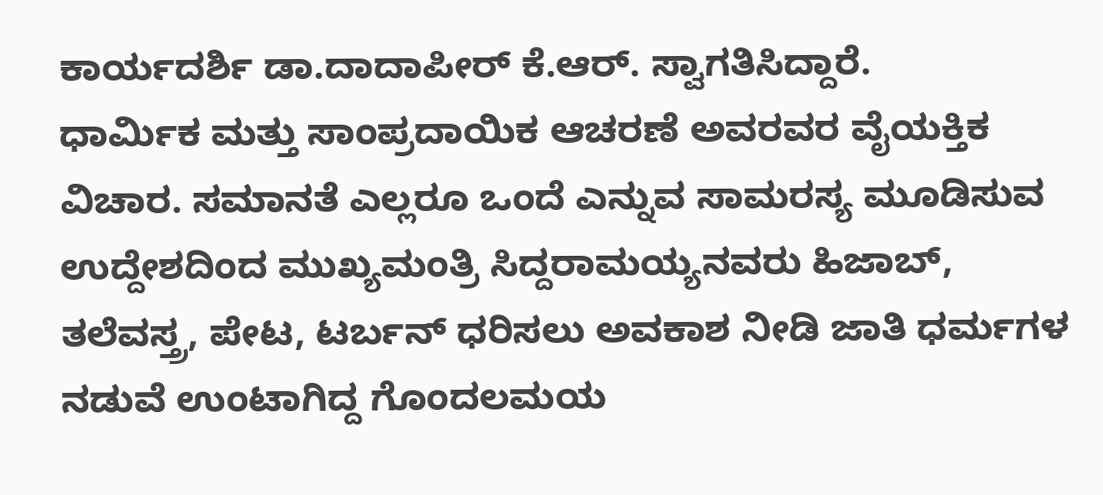ಕಾರ್ಯದರ್ಶಿ ಡಾ.ದಾದಾಪೀರ್ ಕೆ.ಆರ್. ಸ್ವಾಗತಿಸಿದ್ದಾರೆ.
ಧಾರ್ಮಿಕ ಮತ್ತು ಸಾಂಪ್ರದಾಯಿಕ ಆಚರಣೆ ಅವರವರ ವೈಯಕ್ತಿಕ ವಿಚಾರ. ಸಮಾನತೆ ಎಲ್ಲರೂ ಒಂದೆ ಎನ್ನುವ ಸಾಮರಸ್ಯ ಮೂಡಿಸುವ ಉದ್ದೇಶದಿಂದ ಮುಖ್ಯಮಂತ್ರಿ ಸಿದ್ದರಾಮಯ್ಯನವರು ಹಿಜಾಬ್, ತಲೆವಸ್ತ್ರ, ಪೇಟ, ಟರ್ಬನ್ ಧರಿಸಲು ಅವಕಾಶ ನೀಡಿ ಜಾತಿ ಧರ್ಮಗಳ ನಡುವೆ ಉಂಟಾಗಿದ್ದ ಗೊಂದಲಮಯ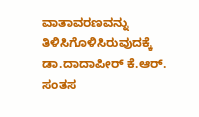ವಾತಾವರಣವನ್ನು ತಿಳಿಸಿಗೊಳಿಸಿರುವುದಕ್ಕೆ ಡಾ.ದಾದಾಪೀರ್ ಕೆ.ಆರ್. ಸಂತಸ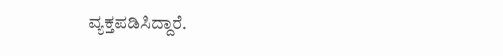ವ್ಯಕ್ತಪಡಿಸಿದ್ದಾರೆ.